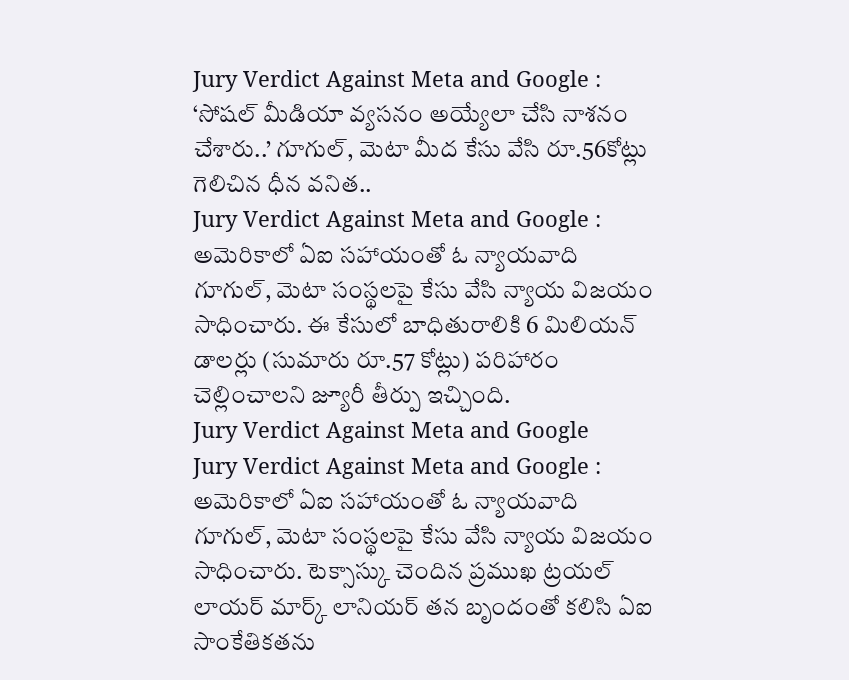Jury Verdict Against Meta and Google : ‘సోషల్ మీడియా వ్యసనం అయ్యేలా చేసి నాశనం చేశారు..’ గూగుల్, మెటా మీద కేసు వేసి రూ.56కోట్లు గెలిచిన ధీన వనిత..
Jury Verdict Against Meta and Google : అమెరికాలో ఏఐ సహాయంతో ఓ న్యాయవాది గూగుల్, మెటా సంస్థలపై కేసు వేసి న్యాయ విజయం సాధించారు. ఈ కేసులో బాధితురాలికి 6 మిలియన్ డాలర్లు (సుమారు రూ.57 కోట్లు) పరిహారం చెల్లించాలని జ్యూరీ తీర్పు ఇచ్చింది.
Jury Verdict Against Meta and Google
Jury Verdict Against Meta and Google : అమెరికాలో ఏఐ సహాయంతో ఓ న్యాయవాది గూగుల్, మెటా సంస్థలపై కేసు వేసి న్యాయ విజయం సాధించారు. టెక్సాస్కు చెందిన ప్రముఖ ట్రయల్ లాయర్ మార్క్ లానియర్ తన బృందంతో కలిసి ఏఐ సాంకేతికతను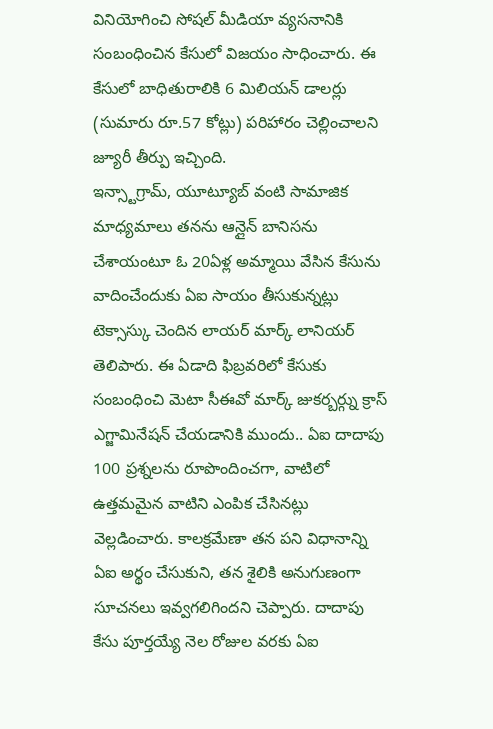వినియోగించి సోషల్ మీడియా వ్యసనానికి సంబంధించిన కేసులో విజయం సాధించారు. ఈ కేసులో బాధితురాలికి 6 మిలియన్ డాలర్లు (సుమారు రూ.57 కోట్లు) పరిహారం చెల్లించాలని జ్యూరీ తీర్పు ఇచ్చింది.
ఇన్స్టాగ్రామ్, యూట్యూబ్ వంటి సామాజిక మాధ్యమాలు తనను ఆన్లైన్ బానిసను చేశాయంటూ ఓ 20ఏళ్ల అమ్మాయి వేసిన కేసును వాదించేందుకు ఏఐ సాయం తీసుకున్నట్లు టెక్సాస్కు చెందిన లాయర్ మార్క్ లానియర్ తెలిపారు. ఈ ఏడాది ఫిబ్రవరిలో కేసుకు సంబంధించి మెటా సీఈవో మార్క్ జుకర్బర్గ్ను క్రాస్ ఎగ్జామినేషన్ చేయడానికి ముందు.. ఏఐ దాదాపు 100 ప్రశ్నలను రూపొందించగా, వాటిలో ఉత్తమమైన వాటిని ఎంపిక చేసినట్లు వెల్లడించారు. కాలక్రమేణా తన పని విధానాన్ని ఏఐ అర్థం చేసుకుని, తన శైలికి అనుగుణంగా సూచనలు ఇవ్వగలిగిందని చెప్పారు. దాదాపు కేసు పూర్తయ్యే నెల రోజుల వరకు ఏఐ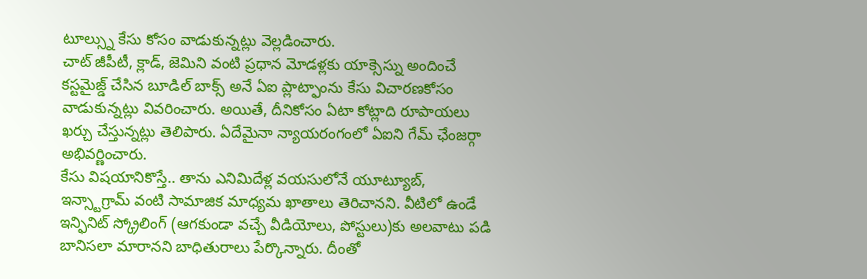టూల్స్ను కేసు కోసం వాడుకున్నట్లు వెల్లడించారు.
చాట్ జీపీటీ, క్లాడ్, జెమిని వంటి ప్రధాన మోడళ్లకు యాక్సెస్ను అందించే కస్టమైజ్డ్ చేసిన బూడిల్ బాక్స్ అనే ఏఐ ప్లాట్ఫాంను కేసు విచారణకోసం వాడుకున్నట్లు వివరించారు. అయితే, దీనికోసం ఏటా కోట్లాది రూపాయలు ఖర్చు చేస్తున్నట్లు తెలిపారు. ఏదేమైనా న్యాయరంగంలో ఏఐని గేమ్ ఛేంజర్గా అభివర్ణించారు.
కేసు విషయానికొస్తే.. తాను ఎనిమిదేళ్ల వయసులోనే యూట్యూబ్, ఇన్స్టాగ్రామ్ వంటి సామాజిక మాధ్యమ ఖాతాలు తెరిచానని. వీటిలో ఉండే ఇన్ఫినిట్ స్క్రోలింగ్ (ఆగకుండా వచ్చే వీడియోలు, పోస్టులు)కు అలవాటు పడి బానిసలా మారానని బాధితురాలు పేర్కొన్నారు. దీంతో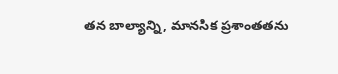తన బాల్యాన్ని, మానసిక ప్రశాంతతను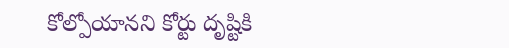కోల్పోయానని కోర్టు దృష్టికి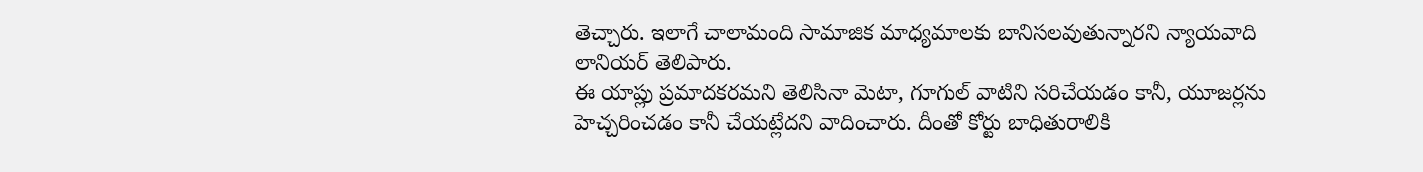తెచ్చారు. ఇలాగే చాలామంది సామాజిక మాధ్యమాలకు బానిసలవుతున్నారని న్యాయవాది లానియర్ తెలిపారు.
ఈ యాప్లు ప్రమాదకరమని తెలిసినా మెటా, గూగుల్ వాటిని సరిచేయడం కానీ, యూజర్లను హెచ్చరించడం కానీ చేయట్లేదని వాదించారు. దీంతో కోర్టు బాధితురాలికి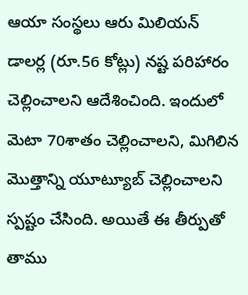ఆయా సంస్థలు ఆరు మిలియన్ డాలర్ల (రూ.56 కోట్లు) నష్ట పరిహారం చెల్లించాలని ఆదేశించింది. ఇందులో మెటా 70శాతం చెల్లించాలని, మిగిలిన మొత్తాన్ని యూట్యూబ్ చెల్లించాలని స్పష్టం చేసింది. అయితే ఈ తీర్పుతో తాము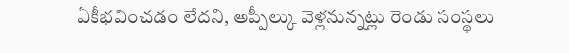ఏకీభవించడం లేదని, అప్పీల్కు వెళ్లనున్నట్లు రెండు సంస్థలు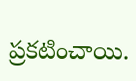ప్రకటించాయి.